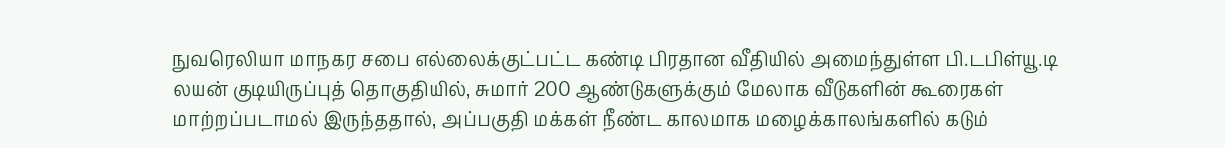நுவரெலியா மாநகர சபை எல்லைக்குட்பட்ட கண்டி பிரதான வீதியில் அமைந்துள்ள பி.டபிள்யூ.டி லயன் குடியிருப்புத் தொகுதியில், சுமார் 200 ஆண்டுகளுக்கும் மேலாக வீடுகளின் கூரைகள் மாற்றப்படாமல் இருந்ததால், அப்பகுதி மக்கள் நீண்ட காலமாக மழைக்காலங்களில் கடும்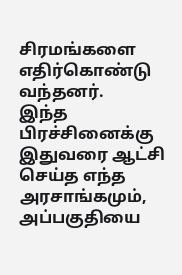சிரமங்களை எதிர்கொண்டு வந்தனர்.
இந்த பிரச்சினைக்கு இதுவரை ஆட்சி செய்த எந்த அரசாங்கமும், அப்பகுதியை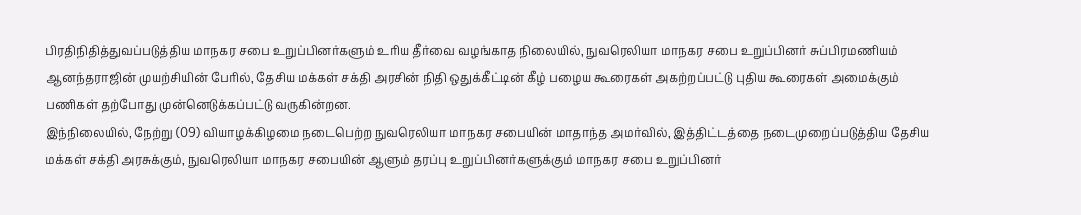பிரதிநிதித்துவப்படுத்திய மாநகர சபை உறுப்பினர்களும் உரிய தீர்வை வழங்காத நிலையில், நுவரெலியா மாநகர சபை உறுப்பினர் சுப்பிரமணியம் ஆனந்தராஜின் முயற்சியின் பேரில், தேசிய மக்கள் சக்தி அரசின் நிதி ஒதுக்கீட்டின் கீழ் பழைய கூரைகள் அகற்றப்பட்டு புதிய கூரைகள் அமைக்கும் பணிகள் தற்போது முன்னெடுக்கப்பட்டு வருகின்றன.
இந்நிலையில், நேற்று (09) வியாழக்கிழமை நடைபெற்ற நுவரெலியா மாநகர சபையின் மாதாந்த அமர்வில், இத்திட்டத்தை நடைமுறைப்படுத்திய தேசிய மக்கள் சக்தி அரசுக்கும், நுவரெலியா மாநகர சபையின் ஆளும் தரப்பு உறுப்பினர்களுக்கும் மாநகர சபை உறுப்பினர்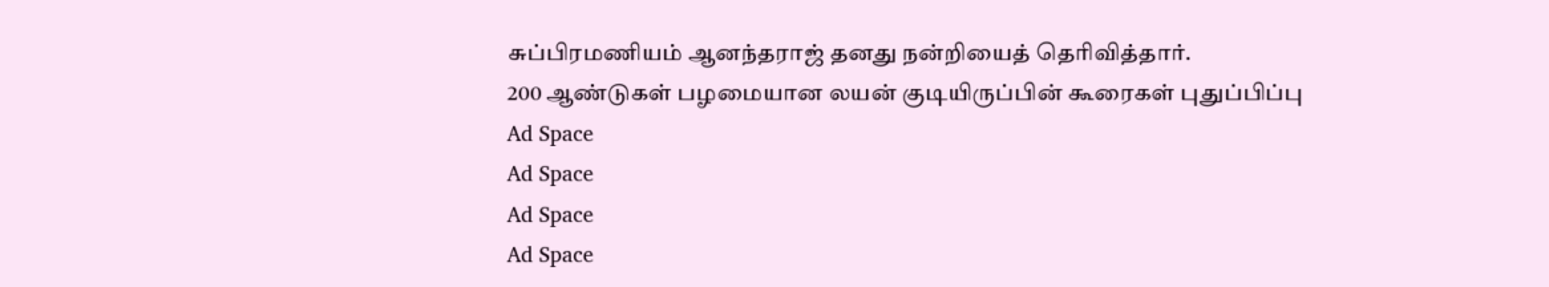சுப்பிரமணியம் ஆனந்தராஜ் தனது நன்றியைத் தெரிவித்தார்.
200 ஆண்டுகள் பழமையான லயன் குடியிருப்பின் கூரைகள் புதுப்பிப்பு
Ad Space
Ad Space
Ad Space
Ad Space